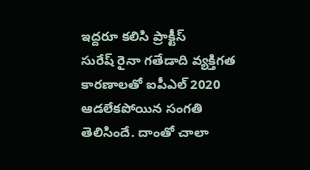ఇద్దరూ కలిసి ప్రాక్టీస్
సురేష్ రైనా గతేడాది వ్యక్తిగత కారణాలతో ఐపీఎల్ 2020 ఆడలేకపోయిన సంగతి తెలిసిందే. దాంతో చాలా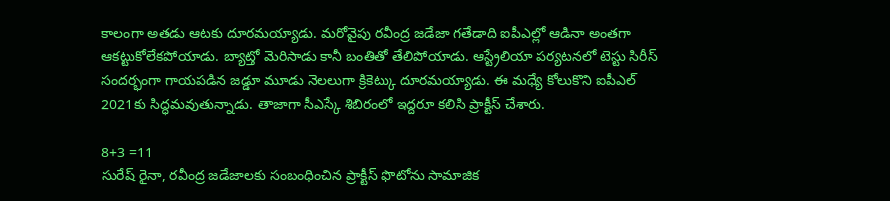కాలంగా అతడు ఆటకు దూరమయ్యాడు. మరోవైపు రవీంద్ర జడేజా గతేడాది ఐపీఎల్లో ఆడినా అంతగా ఆకట్టుకోలేకపోయాడు. బ్యాట్తో మెరిసాడు కానీ బంతితో తేలిపోయాడు. ఆస్ట్రేలియా పర్యటనలో టెస్టు సిరీస్ సందర్భంగా గాయపడిన జడ్డూ మూడు నెలలుగా క్రికెట్కు దూరమయ్యాడు. ఈ మధ్యే కోలుకొని ఐపీఎల్ 2021కు సిద్ధమవుతున్నాడు. తాజాగా సీఎస్కే శిబిరంలో ఇద్దరూ కలిసి ప్రాక్టీస్ చేశారు.

8+3 =11
సురేష్ రైనా, రవీంద్ర జడేజాలకు సంబంధించిన ప్రాక్టీస్ ఫొటోను సామాజిక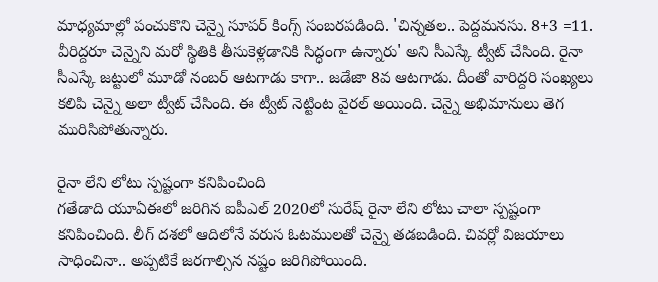మాధ్యమాల్లో పంచుకొని చెన్నై సూపర్ కింగ్స్ సంబరపడింది. 'చిన్నతల.. పెద్దమనసు. 8+3 =11. వీరిద్దరూ చెన్నైని మరో స్థితికి తీసుకెళ్లడానికి సిద్ధంగా ఉన్నారు' అని సీఎస్కే ట్వీట్ చేసింది. రైనా సీఎస్కే జట్టులో మూడో నంబర్ ఆటగాడు కాగా.. జడేజా 8వ ఆటగాడు. దీంతో వారిద్దరి సంఖ్యలు కలిపి చెన్నై అలా ట్వీట్ చేసింది. ఈ ట్వీట్ నెట్టింట వైరల్ అయింది. చెన్నై అభిమానులు తెగ మురిసిపోతున్నారు.

రైనా లేని లోటు స్పష్టంగా కనిపించింది
గతేడాది యూఏఈలో జరిగిన ఐపీఎల్ 2020లో సురేష్ రైనా లేని లోటు చాలా స్పష్టంగా కనిపించింది. లీగ్ దశలో ఆదిలోనే వరుస ఓటములతో చెన్నై తడబడింది. చివర్లో విజయాలు సాధించినా.. అప్పటికే జరగాల్సిన నష్టం జరిగిపోయింది.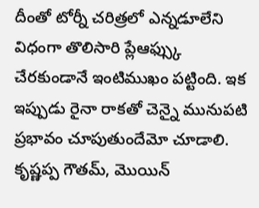దీంతో టోర్నీ చరిత్రలో ఎన్నడూలేని విధంగా తొలిసారి ప్లేఆఫ్స్కు చేరకుండానే ఇంటిముఖం పట్టింది. ఇక ఇప్పుడు రైనా రాకతో చెన్నై మునుపటి ప్రభావం చూపుతుందేమో చూడాలి. కృష్ణప్ప గౌతమ్, మొయిన్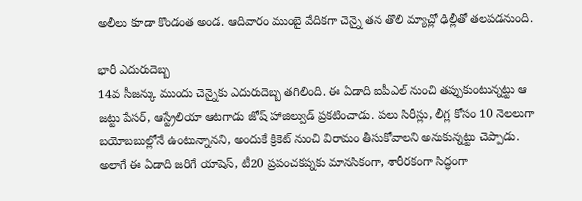అలీలు కూడా కొండంత అండ. ఆదివారం ముంబై వేదికగా చెన్నై తన తొలి మ్యాచ్లో ఢిల్లీతో తలపడనుంది.

భారీ ఎదురుదెబ్బ
14వ సీజన్కు ముందు చెన్నైకు ఎదురుదెబ్బ తగిలింది. ఈ ఏడాది ఐపీఎల్ నుంచి తప్పుకుంటున్నట్టు ఆ జట్టు పేసర్, ఆస్ట్రేలియా ఆటగాడు జోష్ హాజిల్వుడ్ ప్రకటించాడు. పలు సిరీస్లు, లీగ్ల కోసం 10 నెలలుగా బయోబబుల్లోనే ఉంటున్నానని, అందుకే క్రికెట్ నుంచి విరామం తీసుకోవాలని అనుకున్నట్టు చెప్పాడు. అలాగే ఈ ఏడాది జరిగే యాషెస్, టీ20 ప్రపంచకప్నకు మానసికంగా, శారీరకంగా సిద్ధంగా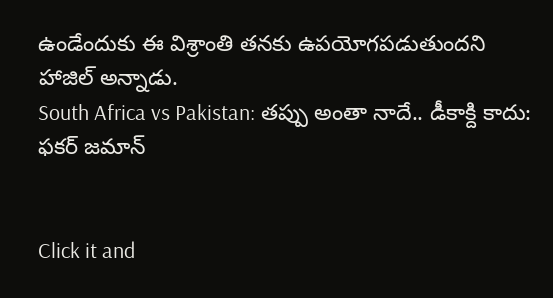ఉండేందుకు ఈ విశ్రాంతి తనకు ఉపయోగపడుతుందని హాజిల్ అన్నాడు.
South Africa vs Pakistan: తప్పు అంతా నాదే.. డీకాక్ది కాదు: ఫకర్ జమాన్


Click it and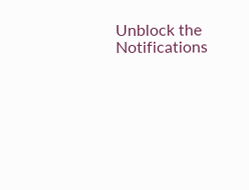Unblock the Notifications